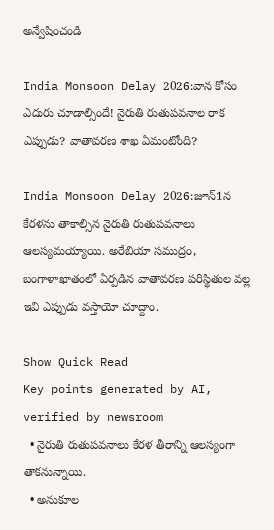అన్వేషించండి

India Monsoon Delay 2026:వాన కోసం ఎదురు చూడాల్సిందే! నైరుతి రుతుపవనాల రాక ఎప్పుడు? వాతావరణ శాఖ ఏమంటోంది?

India Monsoon Delay 2026:జూన్1న కేరళను తాకాల్సిన నైరుతి రుతుపవనాలు ఆలస్యమయ్యాయి. అరేబియా సముద్రం, బంగాళాఖాతంలో ఏర్పడిన వాతావరణ పరిస్థితుల వల్ల ఇవి ఎప్పుడు వస్తాయో చూద్దాం.

Show Quick Read
Key points generated by AI, verified by newsroom
  • నైరుతి రుతుపవనాలు కేరళ తీరాన్ని ఆలస్యంగా తాకనున్నాయి.
  • అనుకూల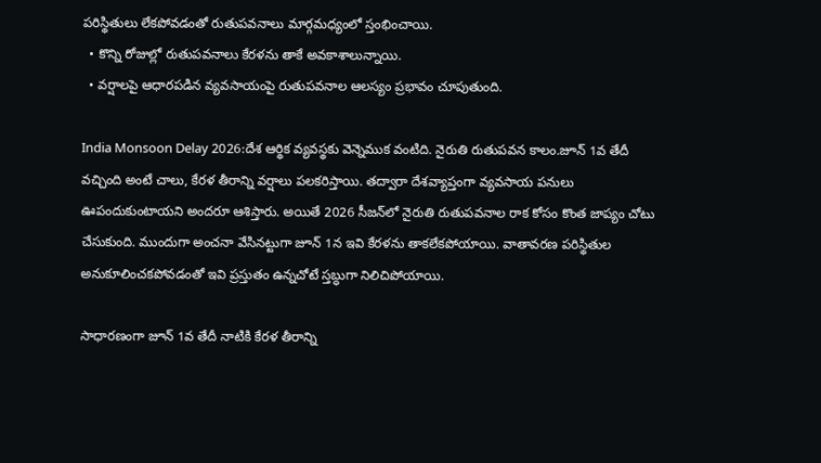పరిస్థితులు లేకపోవడంతో రుతుపవనాలు మార్గమధ్యంలో స్తంభించాయి.
  • కొన్ని రోజుల్లో రుతుపవనాలు కేరళను తాకే అవకాశాలున్నాయి.
  • వర్షాలపై ఆధారపడిన వ్యవసాయంపై రుతుపవనాల ఆలస్యం ప్రభావం చూపుతుంది.

India Monsoon Delay 2026:దేశ ఆర్థిక వ్యవస్థకు వెన్నెముక వంటిది. నైరుతి రుతుపవన కాలం.జూన్ 1వ తేదీ వచ్చింది అంటే చాలు, కేరళ తీరాన్ని వర్షాలు పలకరిస్తాయి. తద్వారా దేశవ్యాప్తంగా వ్యవసాయ పనులు ఊపందుకుంటాయని అందరూ ఆశిస్తారు. అయితే 2026 సీజన్‌లో నైరుతి రుతుపవనాల రాక కోసం కొంత జాప్యం చోటు చేసుకుంది. ముందుగా అంచనా వేసినట్టుగా జూన్ 1న ఇవి కేరళను తాకలేకపోయాయి. వాతావరణ పరిస్థితుల అనుకూలించకపోవడంతో ఇవి ప్రస్తుతం ఉన్నచోటే స్తబ్ధుగా నిలిచిపోయాయి.

సాధారణంగా జూన్ 1వ తేదీ నాటికి కేరళ తీరాన్ని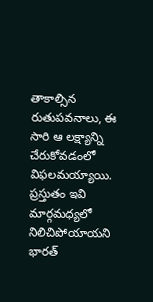తాకాల్సిన రుతుపవనాలు, ఈ సారి ఆ లక్ష్యాన్ని చేరుకోవడంలో విఫలమయ్యాయి. ప్రస్తుతం ఇవి మార్గమధ్యలో నిలిచిపోయాయని భారత్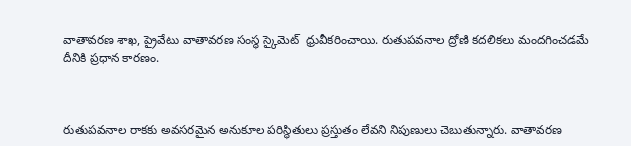వాతావరణ శాఖ, ప్రైవేటు వాతావరణ సంస్థ స్కైమెట్‌  ధ్రువీకరించాయి. రుతుపవనాల ద్రోణి కదలికలు మందగించడమే దీనికి ప్రధాన కారణం.



రుతుపవనాల రాకకు అవసరమైన అనుకూల పరిస్థితులు ప్రస్తుతం లేవని నిపుణులు చెబుతున్నారు. వాతావరణ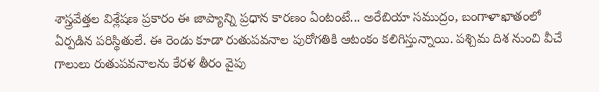శాస్త్రవేత్తల విశ్లేషణ ప్రకారం ఈ జాప్యాన్ని ప్రధాన కారణం ఏంటంటే... అరేబియా సముద్రం, బంగాళాఖాతంలో ఏర్పడిన పరిస్థితులే. ఈ రెండు కూడా రుతుపవనాల పురోగతికి ఆటంకం కలిగిస్తున్నాయి. పశ్చిమ దిశ నుంచి వీచే గాలులు రుతుపవనాలను కేరళ తీరం వైపు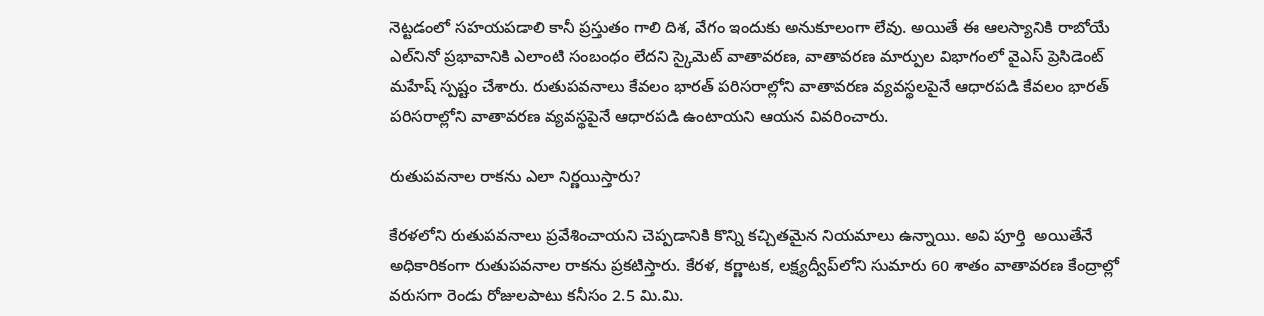నెట్టడంలో సహయపడాలి కానీ ప్రస్తుతం గాలి దిశ, వేగం ఇందుకు అనుకూలంగా లేవు. అయితే ఈ ఆలస్యానికి రాబోయే ఎల్‌నినో ప్రభావానికి ఎలాంటి సంబంధం లేదని స్కైమెట్‌‌ వాతావరణ, వాతావరణ మార్పుల విభాగంలో వైఎస్‌ ప్రెసిడెంట్‌ మహేష్‌ స్పష్టం చేశారు. రుతుపవనాలు కేవలం భారత్‌ పరిసరాల్లోని వాతావరణ వ్యవస్థలపైనే ఆధారపడి కేవలం భారత్ పరిసరాల్లోని వాతావరణ వ్యవస్థపైనే ఆధారపడి ఉంటాయని ఆయన వివరించారు.

రుతుపవనాల రాకను ఎలా నిర్ణయిస్తారు?

కేరళలోని రుతుపవనాలు ప్రవేశించాయని చెప్పడానికి కొన్ని కచ్చితమైన నియమాలు ఉన్నాయి. అవి పూర్తి  అయితేనే అధికారికంగా రుతుపవనాల రాకను ప్రకటిస్తారు. కేరళ, కర్ణాటక, లక్ష్యద్వీప్‌లోని సుమారు 60 శాతం వాతావరణ కేంద్రాల్లో వరుసగా రెండు రోజులపాటు కనీసం 2.5 మి.మి.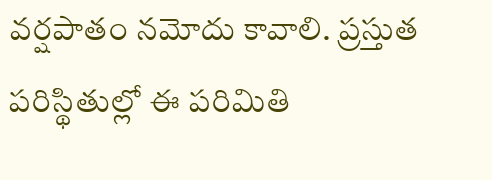వర్షపాతం నమోదు కావాలి. ప్రస్తుత పరిస్థితుల్లో ఈ పరిమితి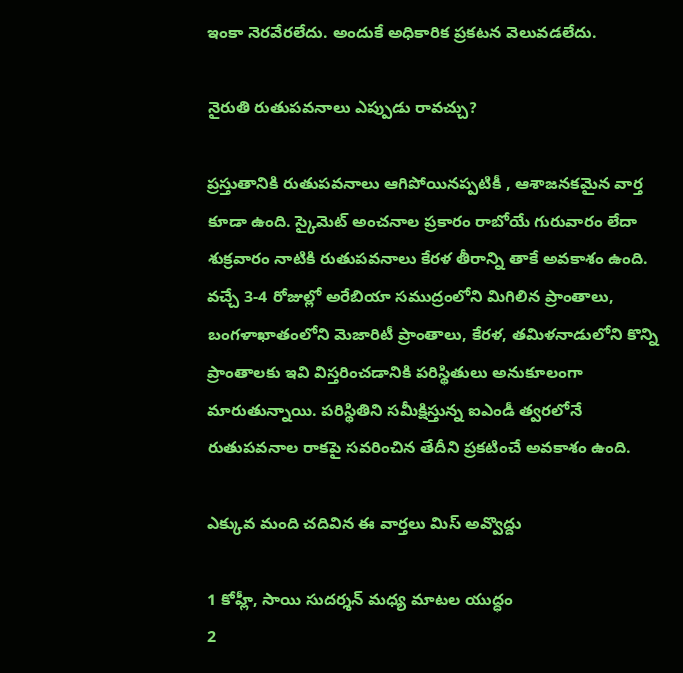ఇంకా నెరవేరలేదు. అందుకే అధికారిక ప్రకటన వెలువడలేదు.

నైరుతి రుతుపవనాలు ఎప్పుడు రావచ్చు?

ప్రస్తుతానికి రుతుపవనాలు ఆగిపోయినప్పటికీ , ఆశాజనకమైన వార్త కూడా ఉంది. స్కైమెట్‌ అంచనాల ప్రకారం రాబోయే గురువారం లేదా శుక్రవారం నాటికి రుతుపవనాలు కేరళ తీరాన్ని తాకే అవకాశం ఉంది. వచ్చే 3-4 రోజుల్లో అరేబియా సముద్రంలోని మిగిలిన ప్రాంతాలు, బంగళాఖాతంలోని మెజారిటీ ప్రాంతాలు, కేరళ, తమిళనాడులోని కొన్ని ప్రాంతాలకు ఇవి విస్తరించడానికి పరిస్థితులు అనుకూలంగా మారుతున్నాయి. పరిస్థితిని సమీక్షిస్తున్న ఐఎండీ త్వరలోనే రుతుపవనాల రాకపై సవరించిన తేదీని ప్రకటించే అవకాశం ఉంది.

ఎక్కువ మంది చదివిన ఈ వార్తలు మిస్ అవ్వొద్దు

1 కోహ్లీ, సాయి సుదర్శన్ మధ్య మాటల యుద్ధం
2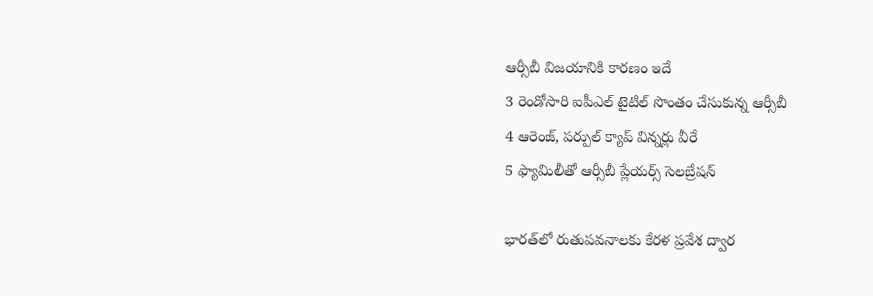ఆర్సీబీ విజయానికి కారణం ఇదే
3 రెండోసారి ఐపీఎల్ టైటిల్ సొంతం చేసుకున్న ఆర్సీబీ
4 ఆరెంజ్, పర్పుల్ క్యాప్ విన్నర్లు వీరే
5 ఫ్యామిలీతో ఆర్సీబీ ప్లేయర్స్ సెలబ్రేషన్

భారత్‌లో రుతుపవనాలకు కేరళ ప్రవేశ ద్వార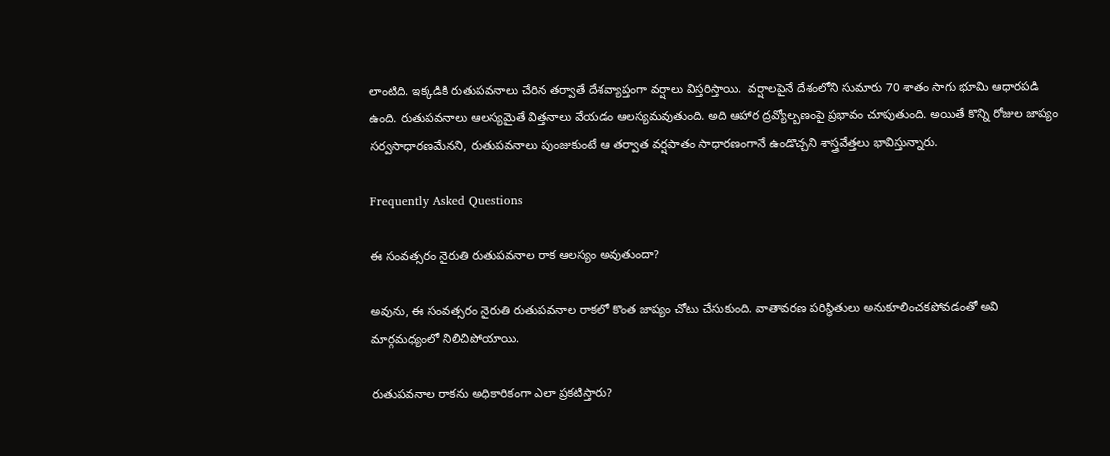లాంటిది. ఇక్కడికి రుతుపవనాలు చేరిన తర్వాతే దేశవ్యాప్తంగా వర్షాలు విస్తరిస్తాయి.  వర్షాలపైనే దేశంలోని సుమారు 70 శాతం సాగు భూమి ఆధారపడి ఉంది. రుతుపవనాలు ఆలస్యమైతే విత్తనాలు వేయడం ఆలస్యమవుతుంది. అది ఆహార ద్రవ్యోల్బణంపై ప్రభావం చూపుతుంది. అయితే కొన్ని రోజుల జాప్యం సర్వసాధారణమేనని, రుతుపవనాలు పుంజుకుంటే ఆ తర్వాత వర్షపాతం సాధారణంగానే ఉండొచ్చని శాస్త్రవేత్తలు భావిస్తున్నారు.

Frequently Asked Questions

ఈ సంవత్సరం నైరుతి రుతుపవనాల రాక ఆలస్యం అవుతుందా?

అవును, ఈ సంవత్సరం నైరుతి రుతుపవనాల రాకలో కొంత జాప్యం చోటు చేసుకుంది. వాతావరణ పరిస్థితులు అనుకూలించకపోవడంతో అవి మార్గమధ్యంలో నిలిచిపోయాయి.

రుతుపవనాల రాకను అధికారికంగా ఎలా ప్రకటిస్తారు?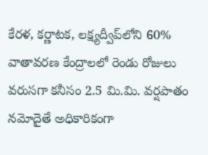కేరళ, కర్ణాటక, లక్ష్యద్వీప్‌లోని 60% వాతావరణ కేంద్రాలలో రెండు రోజులు వరుసగా కనీసం 2.5 మి.మి. వర్షపాతం నమోదైతే అధికారికంగా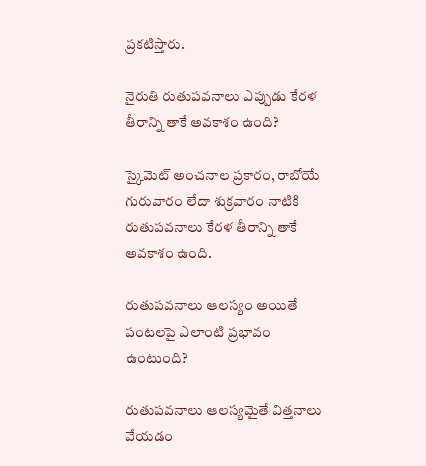ప్రకటిస్తారు.

నైరుతి రుతుపవనాలు ఎప్పుడు కేరళ తీరాన్ని తాకే అవకాశం ఉంది?

స్కైమెట్ అంచనాల ప్రకారం, రాబోయే గురువారం లేదా శుక్రవారం నాటికి రుతుపవనాలు కేరళ తీరాన్ని తాకే అవకాశం ఉంది.

రుతుపవనాలు ఆలస్యం అయితే పంటలపై ఎలాంటి ప్రభావం ఉంటుంది?

రుతుపవనాలు ఆలస్యమైతే విత్తనాలు వేయడం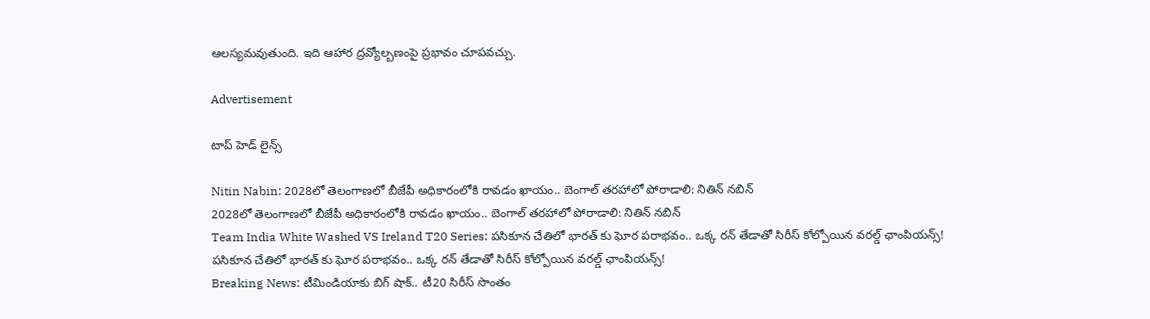ఆలస్యమవుతుంది. ఇది ఆహార ద్రవ్యోల్బణంపై ప్రభావం చూపవచ్చు.

Advertisement

టాప్ హెడ్ లైన్స్

Nitin Nabin: 2028లో తెలంగాణలో బీజేపీ అధికారంలోకి రావడం ఖాయం.. బెంగాల్ తరహాలో పోరాడాలి: నితిన్ నబిన్
2028లో తెలంగాణలో బీజేపీ అధికారంలోకి రావడం ఖాయం.. బెంగాల్ తరహాలో పోరాడాలి: నితిన్ నబిన్
Team India White Washed VS Ireland T20 Series: ప‌సికూన చేతిలో భార‌త్ కు ఘోర ప‌రాభ‌వం.. ఒక్క రన్ తేడాతో సిరీస్ కోల్పోయిన వరల్డ్ ఛాంపియన్స్!
ప‌సికూన చేతిలో భార‌త్ కు ఘోర ప‌రాభ‌వం.. ఒక్క రన్ తేడాతో సిరీస్ కోల్పోయిన వరల్డ్ ఛాంపియన్స్!
Breaking News: టీమిండియాకు బిగ్ షాక్.. టీ20 సిరీస్ సొంతం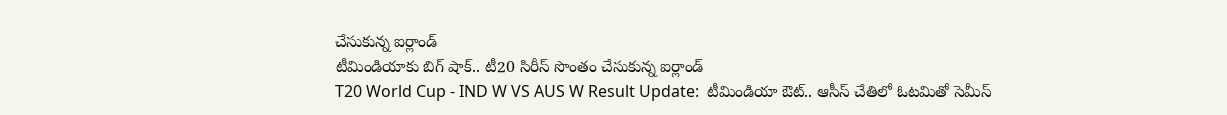చేసుకున్న ఐర్లాండ్
టీమిండియాకు బిగ్ షాక్.. టీ20 సిరీస్ సొంతం చేసుకున్న ఐర్లాండ్
T20 World Cup - IND W VS AUS W Result Update:  టీమిండియా ఔట్.. ఆసీస్ చేతిలో ఓట‌మితో సెమీస్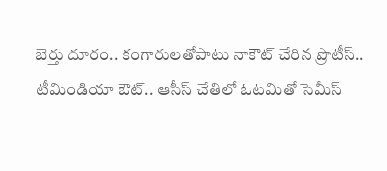బెర్తు దూరం.. కంగారుల‌తోపాటు నాకౌట్ చేరిన ప్రొటీస్..
టీమిండియా ఔట్.. ఆసీస్ చేతిలో ఓట‌మితో సెమీస్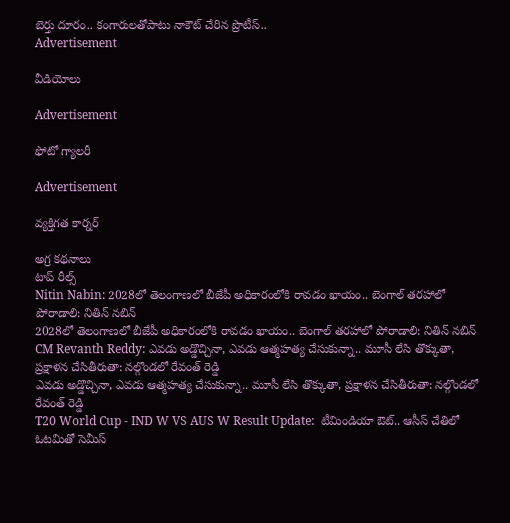బెర్తు దూరం.. కంగారుల‌తోపాటు నాకౌట్ చేరిన ప్రొటీస్..
Advertisement

వీడియోలు

Advertisement

ఫోటో గ్యాలరీ

Advertisement

వ్యక్తిగత కార్నర్

అగ్ర కథనాలు
టాప్ రీల్స్
Nitin Nabin: 2028లో తెలంగాణలో బీజేపీ అధికారంలోకి రావడం ఖాయం.. బెంగాల్ తరహాలో పోరాడాలి: నితిన్ నబిన్
2028లో తెలంగాణలో బీజేపీ అధికారంలోకి రావడం ఖాయం.. బెంగాల్ తరహాలో పోరాడాలి: నితిన్ నబిన్
CM Revanth Reddy: ఎవడు అడ్డొచ్చినా, ఎవడు ఆత్మహత్య చేసుకున్నా.. మూసీ లేసి తొక్కుతా, ప్రక్షాళన చేసితీరుతా: నల్గొండలో రేవంత్ రెడ్డి
ఎవడు అడ్డొచ్చినా, ఎవడు ఆత్మహత్య చేసుకున్నా.. మూసీ లేసి తొక్కుతా, ప్రక్షాళన చేసితీరుతా: నల్గొండలో రేవంత్ రెడ్డి
T20 World Cup - IND W VS AUS W Result Update:  టీమిండియా ఔట్.. ఆసీస్ చేతిలో ఓట‌మితో సెమీస్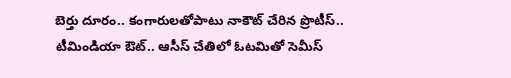బెర్తు దూరం.. కంగారుల‌తోపాటు నాకౌట్ చేరిన ప్రొటీస్..
టీమిండియా ఔట్.. ఆసీస్ చేతిలో ఓట‌మితో సెమీస్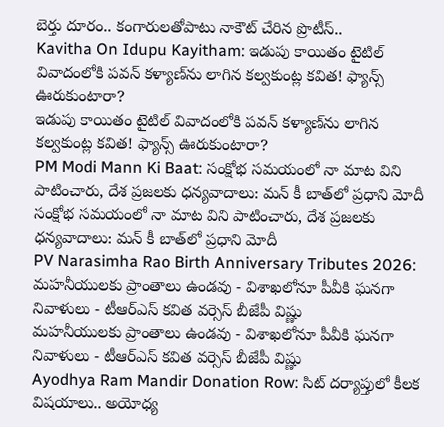బెర్తు దూరం.. కంగారుల‌తోపాటు నాకౌట్ చేరిన ప్రొటీస్..
Kavitha On Idupu Kayitham: ఇడుపు కాయితం టైటిల్ వివాదంలోకి పవన్ కళ్యాణ్‌ను లాగిన కల్వకుంట్ల కవిత! ఫ్యాన్స్ ఊరుకుంటారా?
ఇడుపు కాయితం టైటిల్ వివాదంలోకి పవన్ కళ్యాణ్‌ను లాగిన కల్వకుంట్ల కవిత! ఫ్యాన్స్ ఊరుకుంటారా?
PM Modi Mann Ki Baat: సంక్షోభ సమయంలో నా మాట విని పాటించారు, దేశ ప్రజలకు ధన్యవాదాలు: మన్ కీ బాత్‌లో ప్రధాని మోదీ
సంక్షోభ సమయంలో నా మాట విని పాటించారు, దేశ ప్రజలకు ధన్యవాదాలు: మన్ కీ బాత్‌లో ప్రధాని మోదీ
PV Narasimha Rao Birth Anniversary Tributes 2026: మహనీయులకు ప్రాంతాలు ఉండవు - విశాఖలోనూ పీవీకి ఘనగా నివాళులు - టీఆర్ఎస్ కవిత వర్సెస్ బీజేపీ విష్ణు
మహనీయులకు ప్రాంతాలు ఉండవు - విశాఖలోనూ పీవీకి ఘనగా నివాళులు - టీఆర్ఎస్ కవిత వర్సెస్ బీజేపీ విష్ణు
Ayodhya Ram Mandir Donation Row: సిట్ దర్యాప్తులో కీలక విషయాలు.. అయోధ్య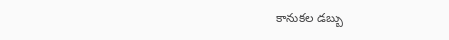కానుకల డబ్బు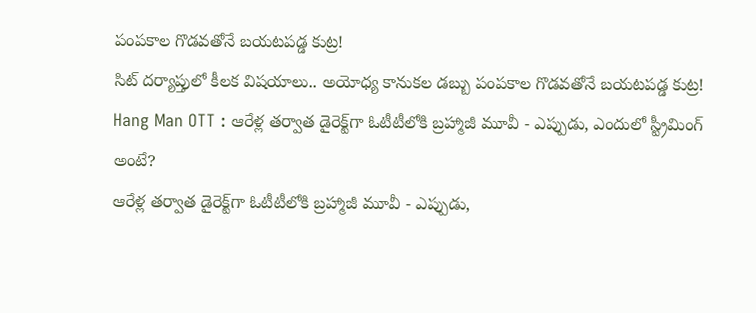పంపకాల గొడవతోనే బయటపడ్డ కుట్ర!
సిట్ దర్యాప్తులో కీలక విషయాలు.. అయోధ్య కానుకల డబ్బు పంపకాల గొడవతోనే బయటపడ్డ కుట్ర!
Hang Man OTT : ఆరేళ్ల తర్వాత డైరెక్ట్‌గా ఓటీటీలోకి బ్రహ్మాజీ మూవీ - ఎప్పుడు, ఎందులో స్ట్రీమింగ్ అంటే?
ఆరేళ్ల తర్వాత డైరెక్ట్‌గా ఓటీటీలోకి బ్రహ్మాజీ మూవీ - ఎప్పుడు,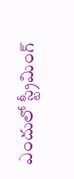ఎందులో స్ట్రీమింగ్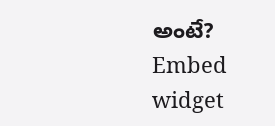అంటే?
Embed widget